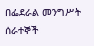በፌደራል መንግሥት ሰራተኞች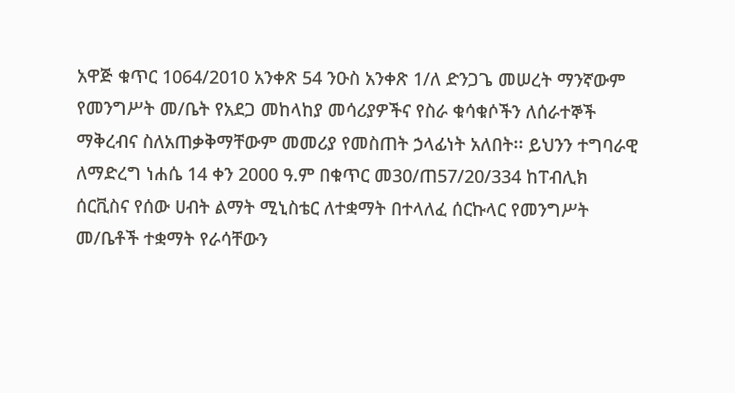አዋጅ ቁጥር 1064/2010 አንቀጽ 54 ንዑስ አንቀጽ 1/ለ ድንጋጌ መሠረት ማንኛውም የመንግሥት መ/ቤት የአደጋ መከላከያ መሳሪያዎችና የስራ ቁሳቁሶችን ለሰራተኞች ማቅረብና ስለአጠቃቅማቸውም መመሪያ የመስጠት ኃላፊነት አለበት፡፡ ይህንን ተግባራዊ ለማድረግ ነሐሴ 14 ቀን 2000 ዓ.ም በቁጥር መ30/ጠ57/20/334 ከፐብሊክ ሰርቪስና የሰው ሀብት ልማት ሚኒስቴር ለተቋማት በተላለፈ ሰርኩላር የመንግሥት መ/ቤቶች ተቋማት የራሳቸውን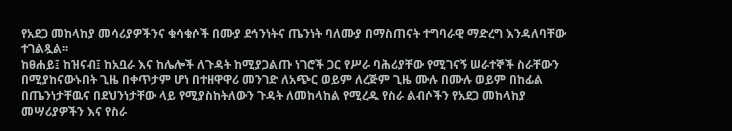የአደጋ መከላከያ መሳሪያዎችንና ቁሳቁሶች በሙያ ደኅንነትና ጤንነት ባለሙያ በማስጠናት ተግባራዊ ማድረግ እንዳለባቸው ተገልጿል፡፡
ከፀሐይ፤ ከዝናብ፤ ከአቧራ እና ከሌሎች ለጉዳት ከሚያጋልጡ ነገሮች ጋር የሥራ ባሕሪያቸው የሚገናኝ ሠራተኞች ስራቸውን በሚያከናውኑበት ጊዜ በቀጥታም ሆነ በተዘዋዋሪ መንገድ ለአጭር ወይም ለረጅም ጊዜ ሙሉ በሙሉ ወይም በከፊል በጤንነታቸዉና በደህንነታቸው ላይ የሚያስከትለውን ጉዳት ለመከላከል የሚረዱ የስራ ልብሶችን የአደጋ መከላከያ መሣሪያዎችን እና የስራ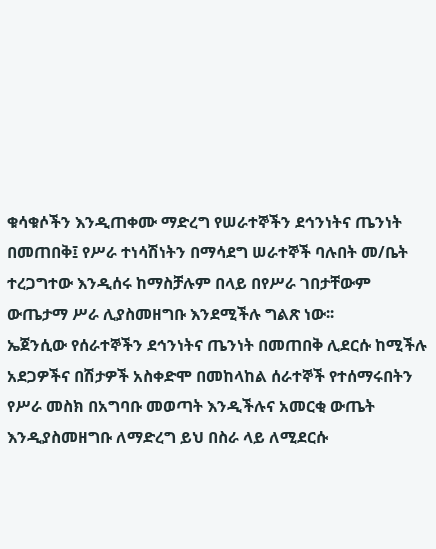ቁሳቁሶችን እንዲጠቀሙ ማድረግ የሠራተኞችን ደኅንነትና ጤንነት በመጠበቅ፤ የሥራ ተነሳሽነትን በማሳደግ ሠራተኞች ባሉበት መ/ቤት ተረጋግተው እንዲሰሩ ከማስቻሉም በላይ በየሥራ ገበታቸውም ውጤታማ ሥራ ሊያስመዘግቡ እንደሚችሉ ግልጽ ነው፡፡
ኤጀንሲው የሰራተኞችን ደኅንነትና ጤንነት በመጠበቅ ሊደርሱ ከሚችሉ አደጋዎችና በሽታዎች አስቀድሞ በመከላከል ሰራተኞች የተሰማሩበትን የሥራ መስክ በአግባቡ መወጣት እንዲችሉና አመርቂ ውጤት እንዲያስመዘግቡ ለማድረግ ይህ በስራ ላይ ለሚደርሱ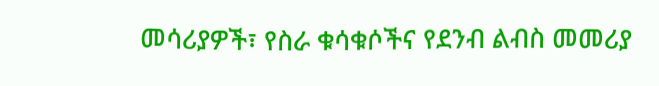መሳሪያዎች፣ የስራ ቁሳቁሶችና የደንብ ልብስ መመሪያ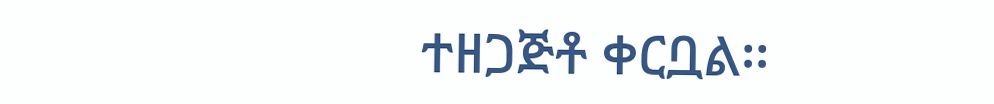ተዘጋጅቶ ቀርቧል፡፡